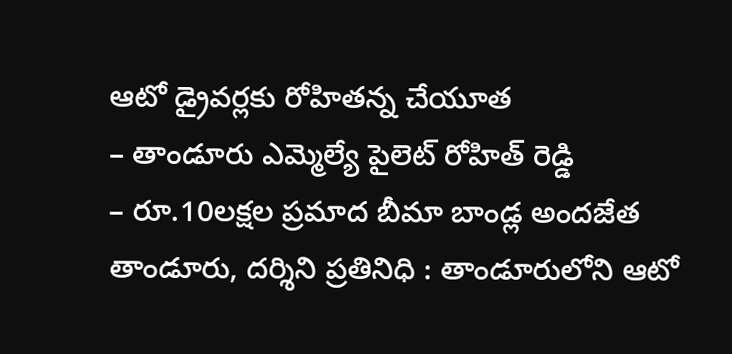ఆటో డ్రైవర్లకు రోహితన్న చేయూత
– తాండూరు ఎమ్మెల్యే పైలెట్ రోహిత్ రెడ్డి
– రూ.10లక్షల ప్రమాద బీమా బాండ్ల అందజేత
తాండూరు, దర్శిని ప్రతినిధి : తాండూరులోని ఆటో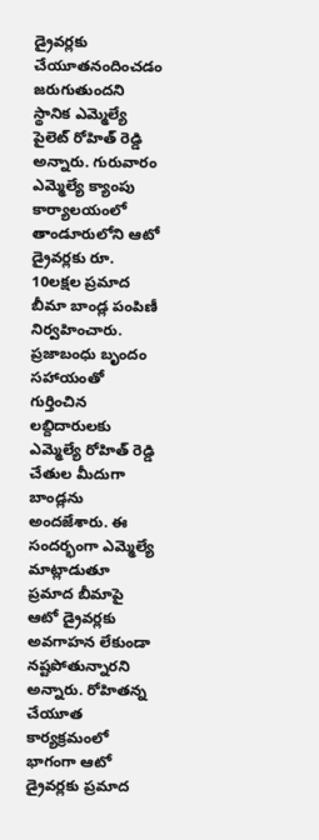డ్రైవర్లకు చేయూతనందించడం జరుగుతుందని స్థానిక ఎమ్మెల్యే పైలెట్ రోహిత్ రెడ్డి అన్నారు. గురువారం ఎమ్మెల్యే క్యాంపు కార్యాలయంలో తాండూరులోని ఆటో డ్రైవర్లకు రూ. 10లక్షల ప్రమాద బీమా బాండ్ల పంపిణీ నిర్వహించారు. ప్రజాబంధు బృందం సహాయంతో గుర్తించిన లబ్దిదారులకు ఎమ్మెల్యే రోహిత్ రెడ్డి చేతుల మీదుగా బాండ్లను అందజేశారు. ఈ సందర్భంగా ఎమ్మెల్యే మాట్లాడుతూ ప్రమాద బీమాపై ఆటో డ్రైవర్లకు అవగాహన లేకుండా నష్టపోతున్నారని అన్నారు. రోహితన్న చేయూత కార్యక్రమంలో భాగంగా ఆటో డ్రైవర్లకు ప్రమాద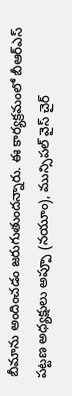బీమాను అందించడం జరుగుతుందన్నారు. ఈ కార్యక్రమంలో బీఆర్ఎస్ పట్టణ అధ్యక్షులు అప్పూ (నయూం), మున్సిపల్ వైస్ చైర్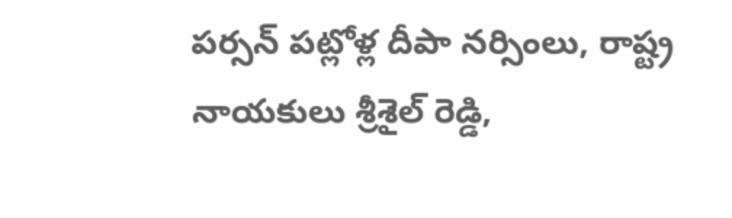పర్సన్ పట్లోళ్ల దీపా నర్సింలు, రాష్ట్ర నాయకులు శ్రీశైల్ రెడ్డి,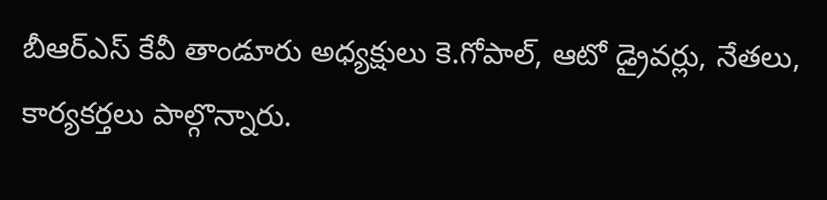బీఆర్ఎస్ కేవీ తాండూరు అధ్యక్షులు కె.గోపాల్, ఆటో డ్రైవర్లు, నేతలు, కార్యకర్తలు పాల్గొన్నారు.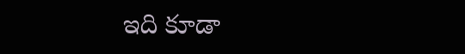ఇది కూడా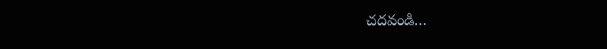చదవండి…